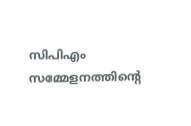സിപിഎം സമ്മേളനത്തിന്‍റെ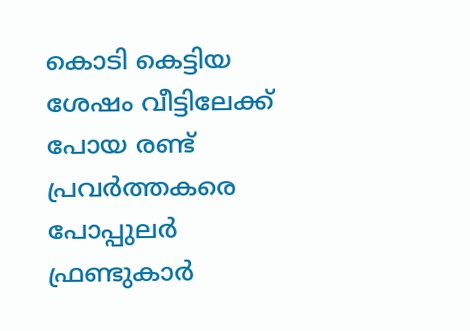കൊടി കെട്ടിയ ശേഷം വീട്ടിലേക്ക് പോയ രണ്ട് പ്രവർത്തകരെ പോപ്പുലർ ഫ്രണ്ടുകാർ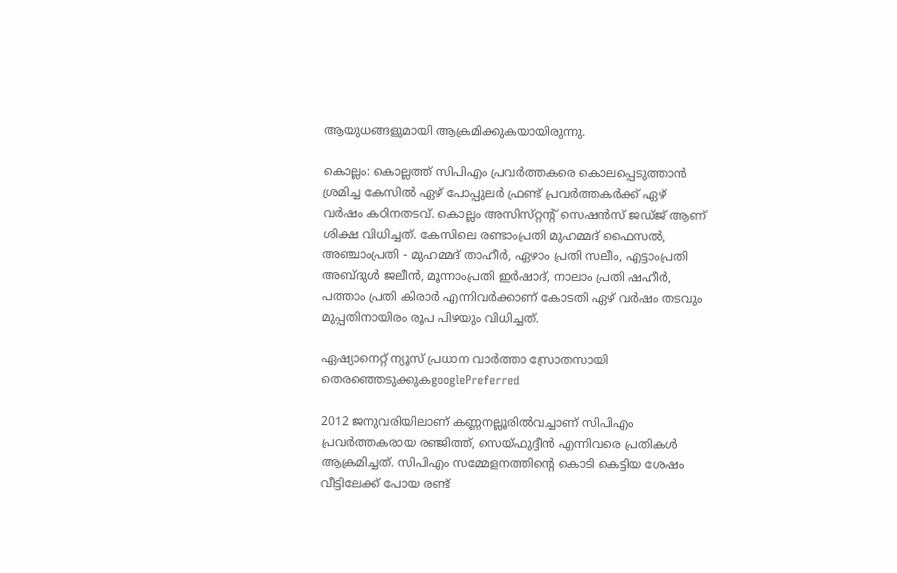ആയുധങ്ങളുമായി ആക്രമിക്കുകയായിരുന്നു.

കൊല്ലം: കൊല്ലത്ത് സിപിഎം പ്രവർത്തകരെ കൊലപ്പെടുത്താൻ ശ്രമിച്ച കേസിൽ ഏഴ് പോപ്പുലർ ഫ്രണ്ട് പ്രവർത്തകർക്ക് ഏഴ് വർഷം കഠിനതടവ്. കൊല്ലം അസിസ്‌റ്റന്‍റ് സെഷൻസ് ജഡ്‌ജ് ആണ് ശിക്ഷ വിധിച്ചത്. കേസിലെ രണ്ടാംപ്രതി മുഹമ്മദ് ഫൈസൽ, അഞ്ചാംപ്രതി - മുഹമ്മദ് താഹീർ, ഏഴാം പ്രതി സലീം, എട്ടാംപ്രതി അബ്‌ദുൾ ജലീൻ, മൂന്നാംപ്രതി ഇർഷാദ്, നാലാം പ്രതി ഷഹീർ, പത്താം പ്രതി കിരാർ എന്നിവർക്കാണ് കോടതി ഏഴ് വർഷം തടവും മുപ്പതിനായിരം രൂപ പിഴയും വിധിച്ചത്.

ഏഷ്യാനെറ്റ് ന്യൂസ് പ്രധാന വാർത്താ സ്രോതസായി തെരഞ്ഞെടുക്കുകgooglePreferred

2012 ജനുവരിയിലാണ് കണ്ണനല്ലൂരിൽവച്ചാണ് സിപിഎം പ്രവർത്തകരായ രഞ്ജിത്ത്, സെയ്‌ഫുദ്ദീൻ എന്നിവരെ പ്രതികൾ ആക്രമിച്ചത്. സിപിഎം സമ്മേളനത്തിന്‍റെ കൊടി കെട്ടിയ ശേഷം വീട്ടിലേക്ക് പോയ രണ്ട്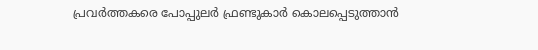പ്രവർത്തകരെ പോപ്പുലർ ഫ്രണ്ടുകാർ കൊലപ്പെടുത്താൻ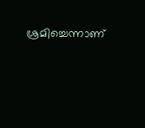ശ്രമിച്ചെന്നാണ്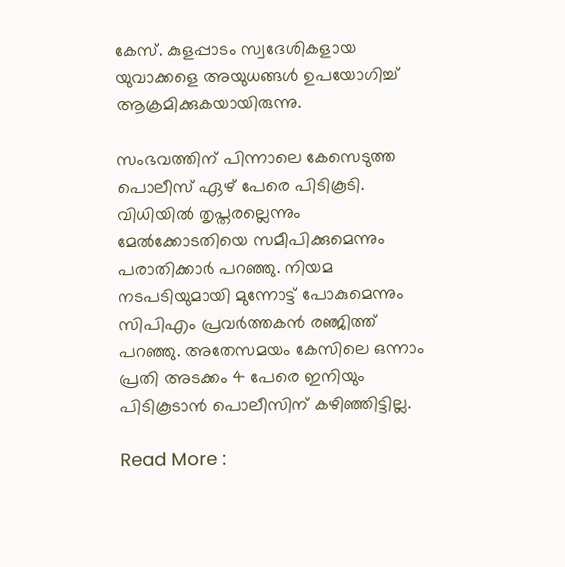കേസ്. കുളപ്പാടം സ്വദേശികളായ യുവാക്കളെ അയുധങ്ങൾ ഉപയോഗിച്ച് ആക്രമിക്കുകയായിരുന്നു.

സംഭവത്തിന് പിന്നാലെ കേസെടുത്ത പൊലീസ് ഏഴ് പേരെ പിടികൂടി. വിധിയിൽ തൃപ്തരല്ലെന്നും മേൽക്കോടതിയെ സമീപിക്കുമെന്നും പരാതിക്കാർ പറഞ്ഞു. നിയമ നടപടിയുമായി മുന്നോട്ട് പോകുമെന്നും സിപിഎം പ്രവർത്തകൻ രഞ്ജിത്ത് പറഞ്ഞു. അതേസമയം കേസിലെ ഒന്നാം പ്രതി അടക്കം 4 പേരെ ഇനിയും പിടികൂടാൻ പൊലീസിന് കഴിഞ്ഞിട്ടില്ല.

Read More :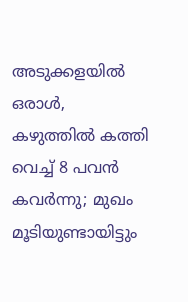അടുക്കളയിൽ ഒരാൾ, കഴുത്തിൽ കത്തി വെച്ച് 8 പവൻ കവർന്നു; മുഖം മൂടിയുണ്ടായിട്ടും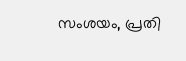സംശയം, പ്രതി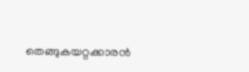തെങ്ങുകയറ്റക്കാരൻ